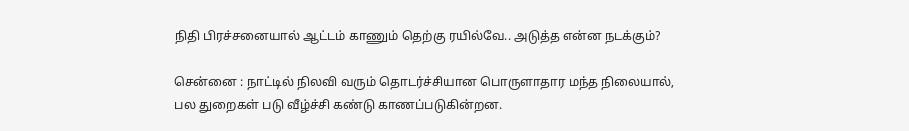நிதி பிரச்சனையால் ஆட்டம் காணும் தெற்கு ரயில்வே.. அடுத்த என்ன நடக்கும்?

சென்னை : நாட்டில் நிலவி வரும் தொடர்ச்சியான பொருளாதார மந்த நிலையால், பல துறைகள் படு வீழ்ச்சி கண்டு காணப்படுகின்றன.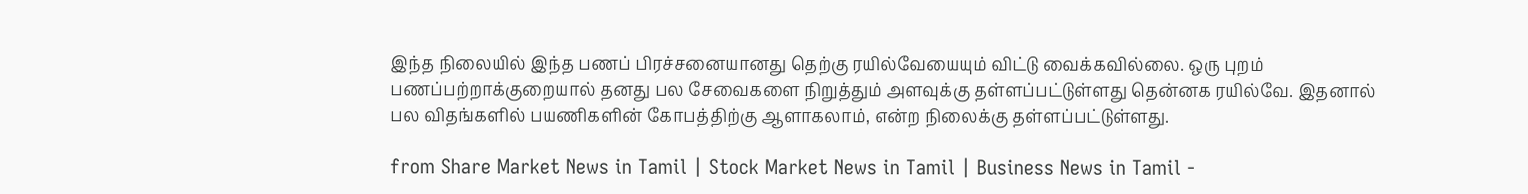இந்த நிலையில் இந்த பணப் பிரச்சனையானது தெற்கு ரயில்வேயையும் விட்டு வைக்கவில்லை. ஒரு புறம் பணப்பற்றாக்குறையால் தனது பல சேவைகளை நிறுத்தும் அளவுக்கு தள்ளப்பட்டுள்ளது தென்னக ரயில்வே. இதனால் பல விதங்களில் பயணிகளின் கோபத்திற்கு ஆளாகலாம், என்ற நிலைக்கு தள்ளப்பட்டுள்ளது.

from Share Market News in Tamil | Stock Market News in Tamil | Business News in Tamil -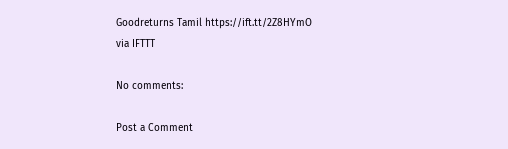Goodreturns Tamil https://ift.tt/2Z8HYmO
via IFTTT

No comments:

Post a Comment